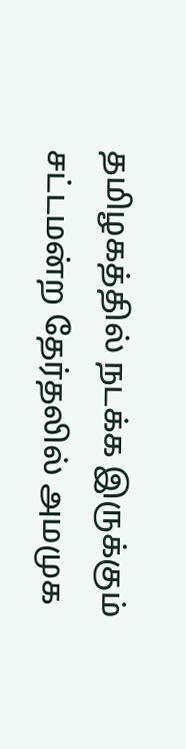தமிழகத்தில் நடக்க இருக்கும் சட்டமன்ற தேர்தலில் அமமுக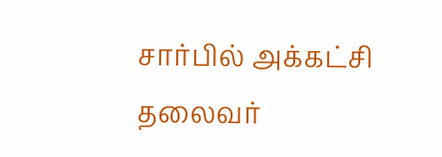சார்பில் அக்கட்சி தலைவர்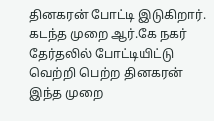தினகரன் போட்டி இடுகிறார். கடந்த முறை ஆர்.கே நகர் தேர்தலில் போட்டியிட்டு வெற்றி பெற்ற தினகரன் இந்த முறை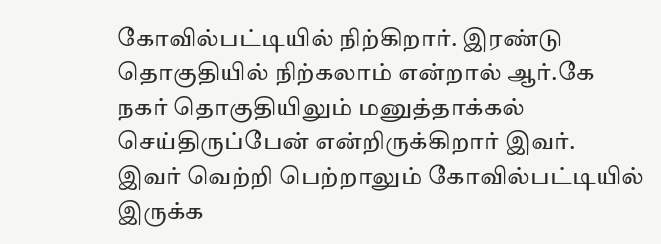கோவில்பட்டியில் நிற்கிறார். இரண்டு தொகுதியில் நிற்கலாம் என்றால் ஆர்.கே நகர் தொகுதியிலும் மனுத்தாக்கல் செய்திருப்பேன் என்றிருக்கிறார் இவர்.
இவர் வெற்றி பெற்றாலும் கோவில்பட்டியில் இருக்க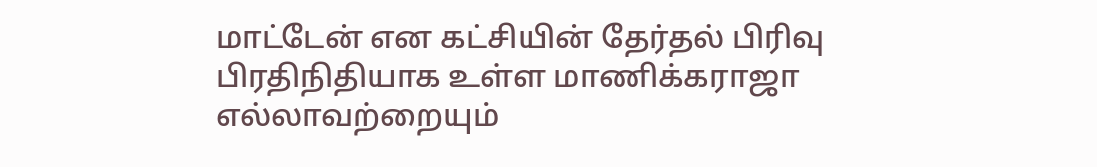மாட்டேன் என கட்சியின் தேர்தல் பிரிவு பிரதிநிதியாக உள்ள மாணிக்கராஜா எல்லாவற்றையும்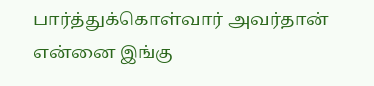பார்த்துக்கொள்வார் அவர்தான் என்னை இங்கு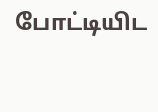போட்டியிட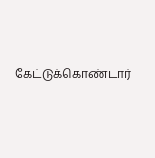கேட்டுக்கொண்டார்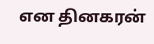என தினகரன்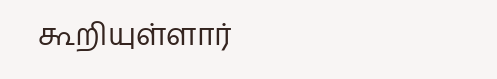கூறியுள்ளார்